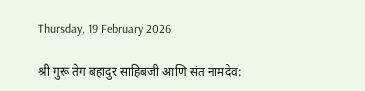Thursday, 19 February 2026

श्री गुरू तेग बहादुर साहिबजी आणि संत नामदेव: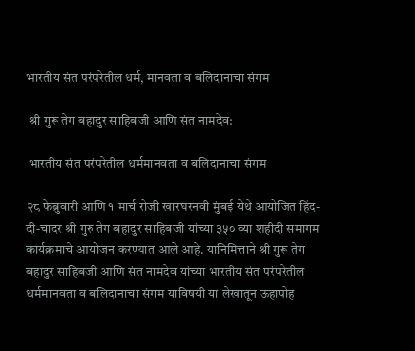भारतीय संत परंपरेतील धर्म, मानवता व बलिदानाचा संगम

 श्री गुरू तेग बहादुर साहिबजी आणि संत नामदेव:

 भारतीय संत परंपरेतील धर्ममानवता व बलिदानाचा संगम

२८ फेब्रुवारी आणि १ मार्च रोजी खारघरनवी मुंबई येथे आयोजित हिंद-दी-चादर श्री गुरु तेग बहादुर साहिबजी यांच्या ३५० व्या शहीदी समागम कार्यक्रमाचे आयोजन करण्यात आले आहे. यानिमित्ताने श्री गुरू तेग बहादुर साहिबजी आणि संत नामदेव यांच्या भारतीय संत परंपरेतील धर्ममानवता व बलिदानाचा संगम याविषयी या लेखातून ऊहापोह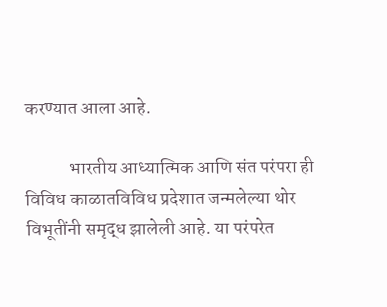करण्यात आला आहे.

            भारतीय आध्यात्मिक आणि संत परंपरा ही विविध काळातविविध प्रदेशात जन्मलेल्या थोर विभूतींनी समृद्ध झालेली आहे. या परंपरेत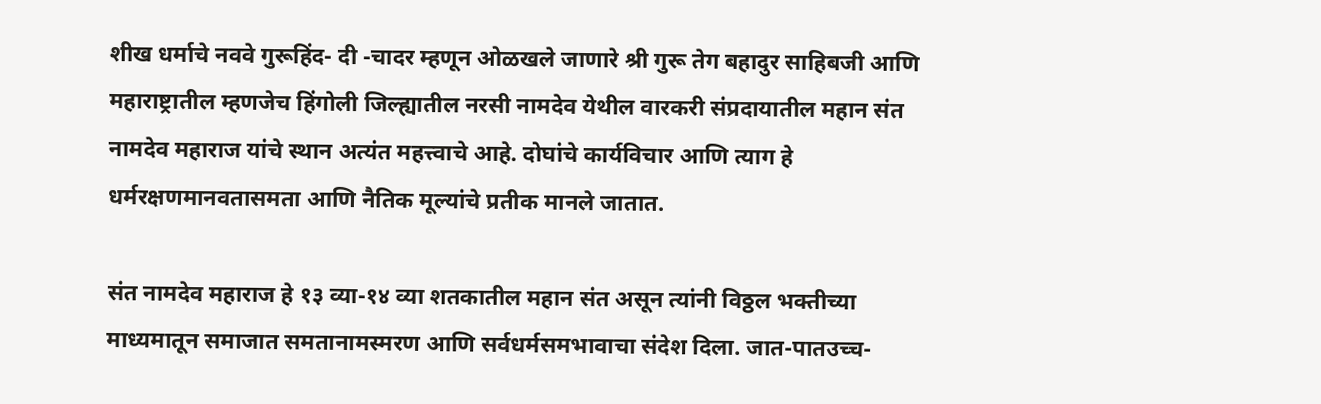शीख धर्माचे नववे गुरूहिंद- दी -चादर म्हणून ओळखले जाणारे श्री गुरू तेग बहादुर साहिबजी आणि महाराष्ट्रातील म्हणजेच हिंगोली जिल्ह्यातील नरसी नामदेव येथील वारकरी संप्रदायातील महान संत नामदेव महाराज यांचे स्थान अत्यंत महत्त्वाचे आहे. दोघांचे कार्यविचार आणि त्याग हे धर्मरक्षणमानवतासमता आणि नैतिक मूल्यांचे प्रतीक मानले जातात.

संत नामदेव महाराज हे १३ व्या-१४ व्या शतकातील महान संत असून त्यांनी विठ्ठल भक्तीच्या माध्यमातून समाजात समतानामस्मरण आणि सर्वधर्मसमभावाचा संदेश दिला. जात-पातउच्च-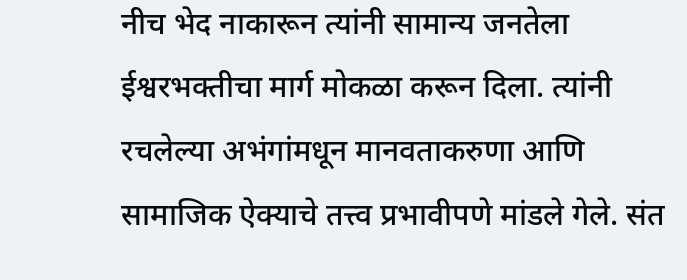नीच भेद नाकारून त्यांनी सामान्य जनतेला ईश्वरभक्तीचा मार्ग मोकळा करून दिला. त्यांनी रचलेल्या अभंगांमधून मानवताकरुणा आणि सामाजिक ऐक्याचे तत्त्व प्रभावीपणे मांडले गेले. संत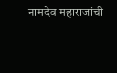नामदेव महाराजांची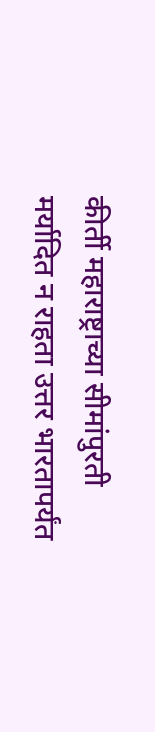कीर्ती महाराष्ट्राच्या सीमांपुरती मर्यादित न राहता उत्तर भारतापर्यंत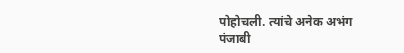पोहोचली. त्यांचे अनेक अभंग पंजाबी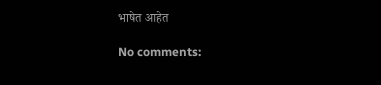भाषेत आहेत

No comments: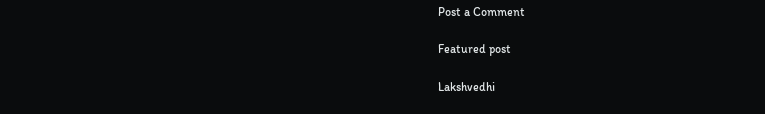Post a Comment

Featured post

Lakshvedhi